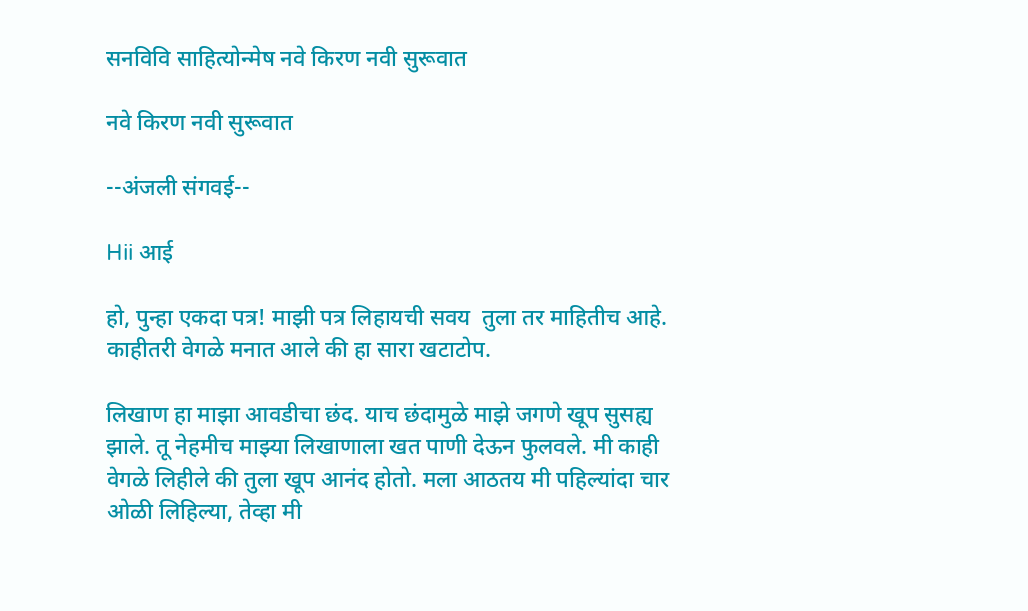सनविवि साहित्योन्मेष नवे किरण नवी सुरूवात

नवे किरण नवी सुरूवात

--अंजली संगवई--

Hii आई

हो, पुन्हा एकदा पत्र! माझी पत्र लिहायची सवय  तुला तर माहितीच आहे. काहीतरी वेगळे मनात आले की हा सारा खटाटोप.

लिखाण हा माझा आवडीचा छंद. याच छंदामुळे माझे जगणे खूप सुसह्य झाले. तू नेहमीच माझ्या लिखाणाला खत पाणी देऊन फुलवले. मी काही वेगळे लिहीले की तुला खूप आनंद होतो. मला आठतय मी पहिल्यांदा चार ओळी लिहिल्या, तेव्हा मी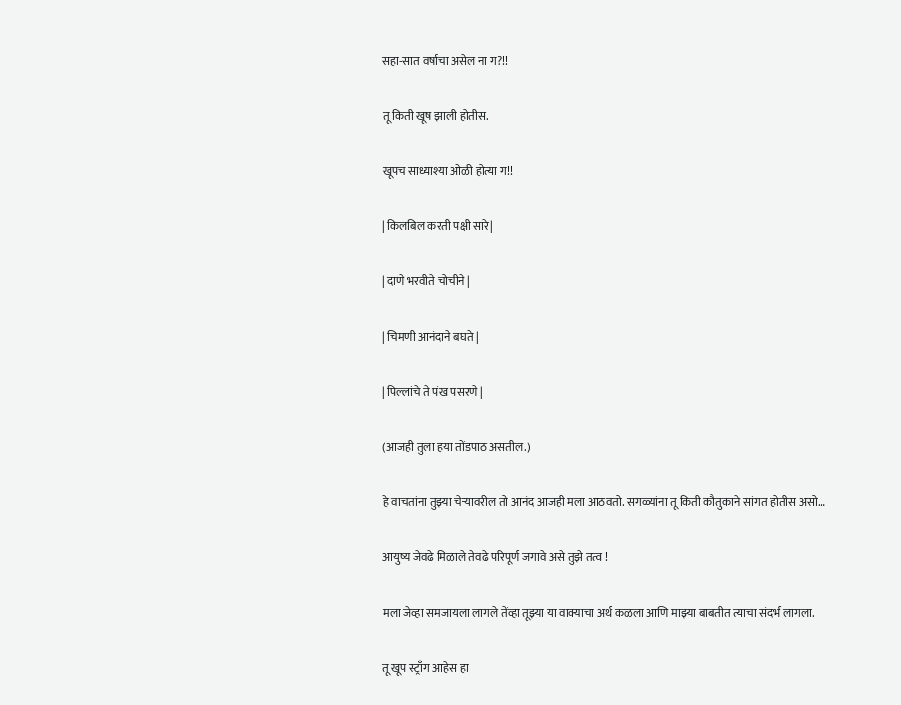सहा-सात वर्षाचा असेल ना ग?!!

तू किती खूष झाली होतीस.

खूपच साध्याश्या ओळी होत्या ग!!

| किलबिल करती पक्षी सारे|

| दाणे भरवीते चोचीने |

| चिमणी आनंदाने बघते |

| पिल्लांचे ते पंख पसरणे |

(आजही तुला हया तोंडपाठ असतील.)

हे वाचतांना तुझ्या चेऱ्यावरील तो आनंद आजही मला आठवतो. सगळ्यांना तू किती कौतुकाने सांगत होतीस असो…

आयुष्य जेवढे मिळाले तेवढे परिपूर्ण जगावे असे तुझे तत्व !

मला जेव्हा समजायला लागले तेंव्हा तूझ्या या वाक्याचा अर्थ कळला आणि माझ्या बाबतीत त्याचा संदर्भ लागला.

तू खूप स्ट्राँग आहेस हा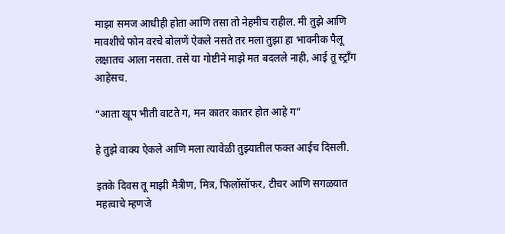माझा समज आधीही होता आणि तसा तो नेहमीच राहील. मी तुझे आणि मावशीचे फोन वरचे बोलणें ऐकले नसते तर मला तुझा हा भावनीक पैलू लक्षातच आला नसता. तसे या गोष्टीने माझे मत बदलले नाही, आई तू स्ट्राँग आहेसच.

“आता खूप भीती वाटते ग, मन कातर कातर होत आहे ग”

हे तुझे वाक्य ऐकले आणि मला त्यावेळी तुझ्यातील फक्त आईच दिसली.

इतके दिवस तू माझी मैत्रीण, मित्र, फिलॉसॉफर, टीचर आणि सगळयात महत्वाचे म्हणजे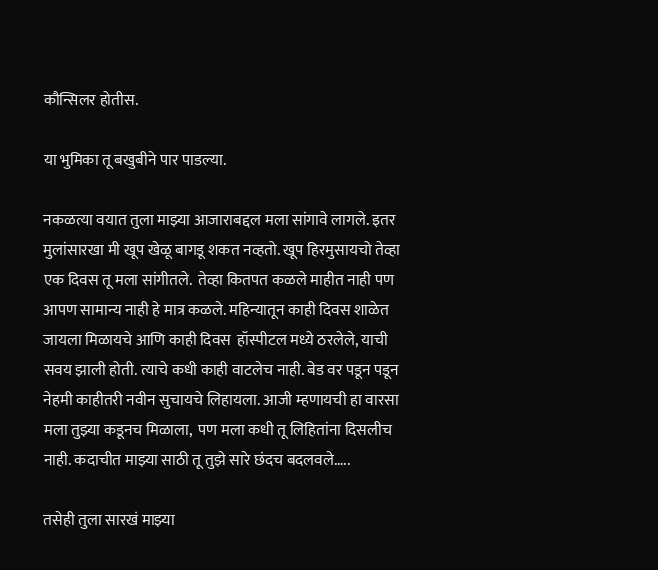कौन्सिलर होतीस.

या भुमिका तू बखुबीने पार पाडल्या.

नकळत्या वयात तुला माझ्या आजाराबद्दल मला सांगावे लागले. इतर मुलांसारखा मी खूप खेळू बागडू शकत नव्हतो. खूप हिरमुसायचो तेव्हा एक दिवस तू मला सांगीतले.  तेव्हा कितपत कळले माहीत नाही पण आपण सामान्य नाही हे मात्र कळले. महिन्यातून काही दिवस शाळेत जायला मिळायचे आणि काही दिवस  हॉस्पीटल मध्ये ठरलेले, याची सवय झाली होती. त्याचे कधी काही वाटलेच नाही. बेड वर पडून पडून नेहमी काहीतरी नवीन सुचायचे लिहायला. आजी म्हणायची हा वारसा मला तुझ्या कडूनच मिळाला,  पण मला कधी तू लिहितांना दिसलीच नाही. कदाचीत माझ्या साठी तू तुझे सारे छंदच बदलवले…..

तसेही तुला सारखं माझ्या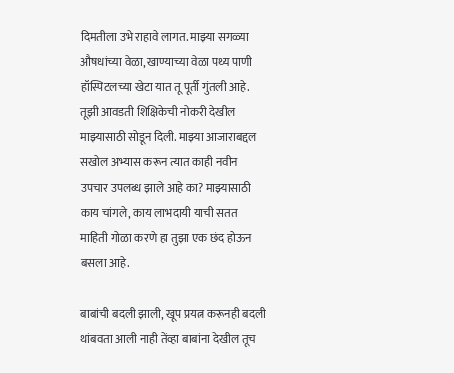दिमतीला उभे राहावे लागत. माझ्या सगळ्या औषधांच्या वेळा, खाण्याच्या वेळा पथ्य पाणी हॉस्पिटलच्या खेटा यात तू पूर्ती गुंतली आहे. तूझी आवडती शिक्षिकेची नोकरी देखील माझ्यासाठी सोडून दिली. माझ्या आजाराबद्दल सखोल अभ्यास करून त्यात काही नवीन उपचार उपलब्ध झाले आहे का? माझ्यासाठी काय चांगले, काय लाभदायी याची सतत  माहिती गोळा करणे हा तुझा एक छंद होऊन बसला आहे.

बाबांची बदली झाली, खूप प्रयत्न करूनही बदली थांबवता आली नाही तेंव्हा बाबांना देखील तूच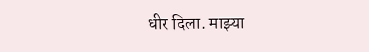धीर दिला. माझ्या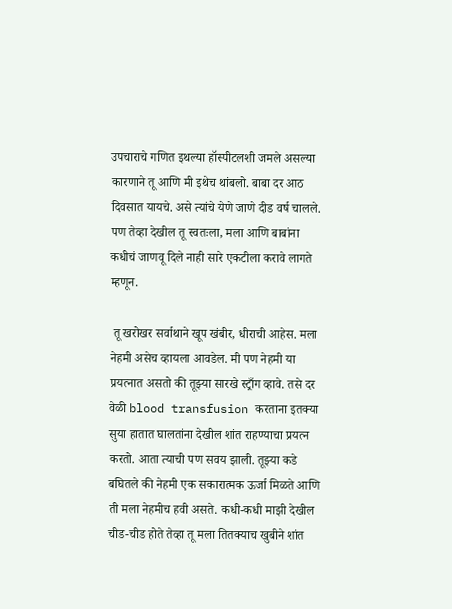उपचाराचे गणित इथल्या हॉस्पीटलशी जमले असल्या कारणाने तू आणि मी इथेच थांबलो. बाबा दर आठ दिवसात यायचे. असे त्यांचे येणे जाणे दीड वर्ष चालले. पण तेव्हा देखील तू स्वतःला, मला आणि बाबांना कधीचं जाणवू दिले नाही सारे एकटीला करावे लागते म्हणून.

 तू खरोखर सर्वाथाने खूप खंबीर, धीराची आहेस. मला नेहमी असेच व्हायला आवडेल. मी पण नेहमी या प्रयत्नात असतो की तूझ्या सारखे स्ट्राँग व्हावे. तसे दर वेळी blood transfusion करताना इतक्या सुया हातात घालतांना देखील शांत राहण्याचा प्रयत्न करतो. आता त्याची पण सवय झाली. तूझ्या कडे बघितले की नेहमी एक सकारात्मक ऊर्जा मिळते आणि ती मला नेहमीच हवी असते. कधी-कधी माझी देखील चीड-चीड होते तेव्हा तू मला तितक्याच खुबीने शांत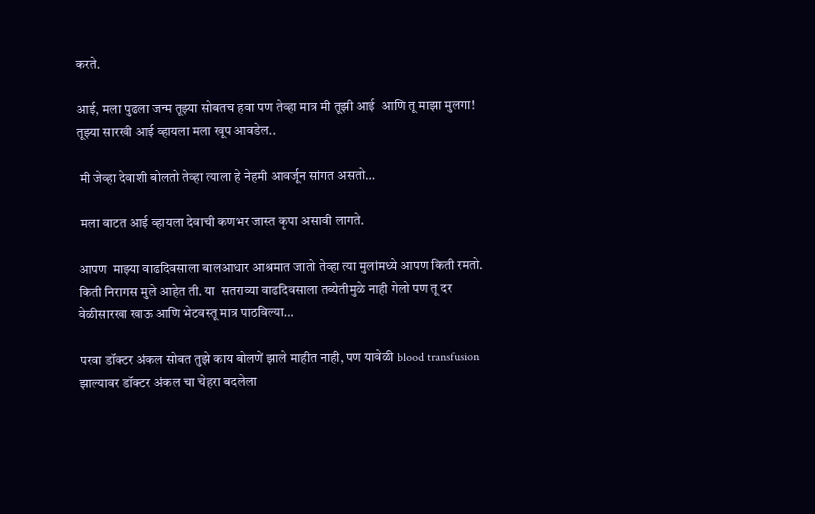करते.

आई, मला पुढला जन्म तूझ्या सोबतच हवा पण तेव्हा मात्र मी तूझी आई  आणि तू माझा मुलगा!  तूझ्या सारखी आई व्हायला मला खूप आवडेल..

 मी जेव्हा देवाशी बोलतो तेव्हा त्याला हे नेहमी आवर्जून सांगत असतो…

 मला वाटत आई व्हायला देवाची कणभर जास्त कृपा असावी लागते.

आपण  माझ्या वाढदिवसाला बालआधार आश्रमात जातो तेव्हा त्या मुलांमध्ये आपण किती रमतो. किती निरागस मुले आहेत ती. या  सतराव्या वाढदिवसाला तब्येतीमुळे नाही गेलो पण तू दर वेळीसारखा खाऊ आणि भेटवस्तू मात्र पाठविल्या…

परवा डॉक्टर अंकल सोबत तुझे काय बोलणें झाले माहीत नाही, पण यावेळी blood transfusion झाल्यावर डॉक्टर अंकल चा चेहरा बदलेला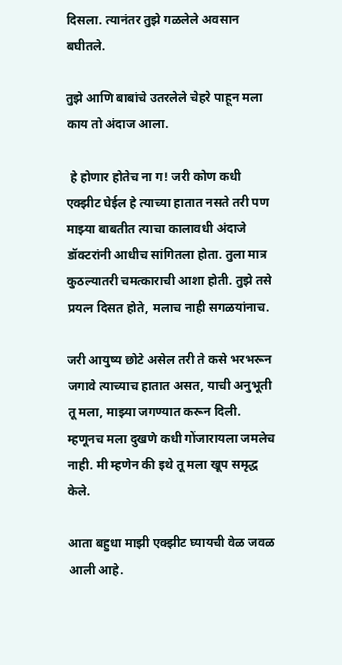दिसला. त्यानंतर तुझे गळलेले अवसान बघीतले.

तुझे आणि बाबांचे उतरलेले चेहरे पाहून मला काय तो अंदाज आला.

 हे होणार होतेच ना ग! जरी कोण कधी एक्झीट घेईल हे त्याच्या हातात नसते तरी पण माझ्या बाबतीत त्याचा कालावधी अंदाजे डॉक्टरांनी आधीच सांगितला होता. तुला मात्र कुठल्यातरी चमत्काराची आशा होती. तुझे तसे प्रयत्न दिसत होते, मलाच नाही सगळयांनाच.

जरी आयुष्य छोटे असेल तरी ते कसे भरभरून जगावे त्याच्याच हातात असत, याची अनुभूती तू मला, माझ्या जगण्यात करून दिली. म्हणूनच मला दुखणे कधी गोंजारायला जमलेच नाही. मी म्हणेन की इथे तू मला खूप समृद्ध केले.

आता बहुधा माझी एक्झीट घ्यायची वेळ जवळ आली आहे.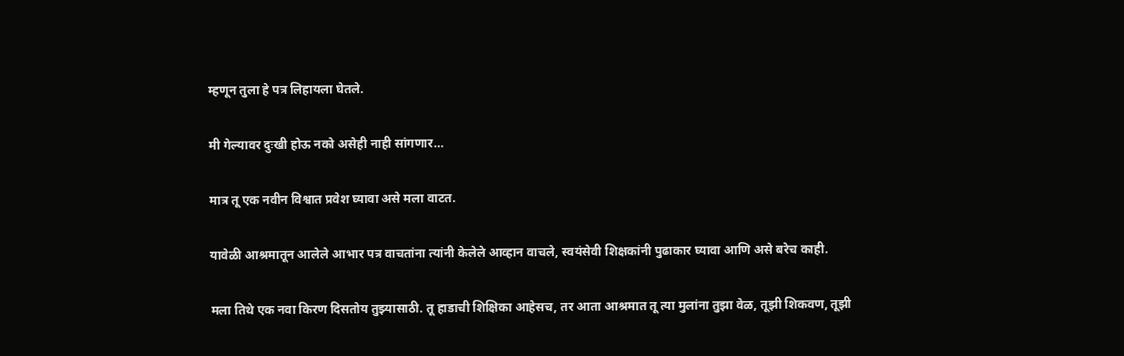म्हणून तुला हे पत्र लिहायला घेतले.

मी गेल्यावर दुःखी होऊ नको असेही नाही सांगणार…

मात्र तू एक नवीन विश्वात प्रवेश घ्यावा असे मला वाटत.

यावेळी आश्रमातून आलेले आभार पत्र वाचतांना त्यांनी केलेले आव्हान वाचले, स्वयंसेवी शिक्षकांनी पुढाकार घ्यावा आणि असे बरेच काही.

मला तिथे एक नवा किरण दिसतोय तुझ्यासाठी. तू हाडाची शिक्षिका आहेसच, तर आता आश्रमात तू त्या मुलांना तुझा वेळ, तूझी शिकवण, तूझी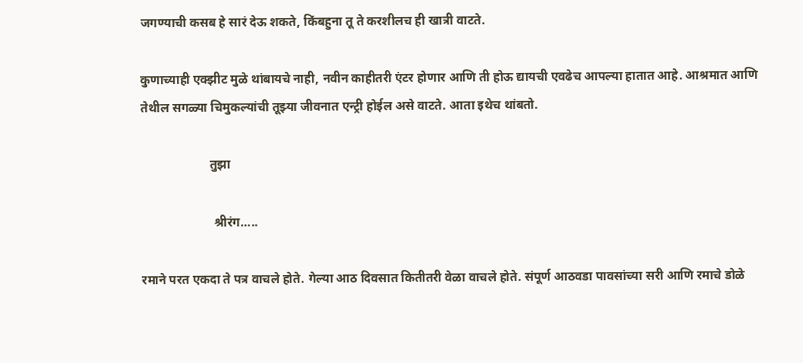जगण्याची कसब हे सारं देऊ शकते, किंबहुना तू ते करशीलच ही खात्री वाटते.

कुणाच्याही एक्झीट मुळे थांबायचे नाही, नवीन काहीतरी एंटर होणार आणि ती होऊ द्यायची एवढेच आपल्या हातात आहे. आश्रमात आणि तेथील सगळ्या चिमुकल्यांची तूझ्या जीवनात एन्ट्री होईल असे वाटते. आता इथेच थांबतो.

                      तुझा

                       श्रीरंग…..

रमाने परत एकदा ते पत्र वाचले होते. गेल्या आठ दिवसात कितीतरी वेळा वाचले होते. संपूर्ण आठवडा पावसांच्या सरी आणि रमाचे डोळे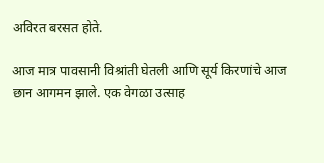अविरत बरसत होते.

आज मात्र पावसानी विश्रांती घेतली आणि सूर्य किरणांचे आज छान आगमन झाले. एक वेगळा उत्साह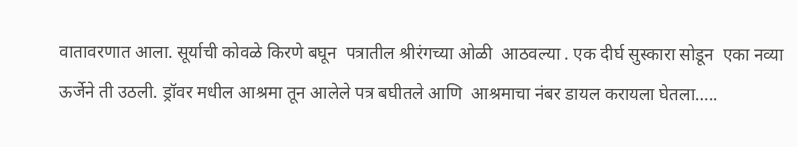वातावरणात आला. सूर्याची कोवळे किरणे बघून  पत्रातील श्रीरंगच्या ओळी  आठवल्या . एक दीर्घ सुस्कारा सोडून  एका नव्या ऊर्जेने ती उठली. ड्रॉवर मधील आश्रमा तून आलेले पत्र बघीतले आणि  आश्रमाचा नंबर डायल करायला घेतला…..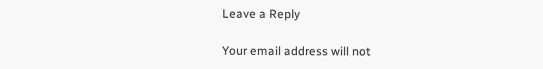Leave a Reply

Your email address will not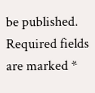be published. Required fields are marked *